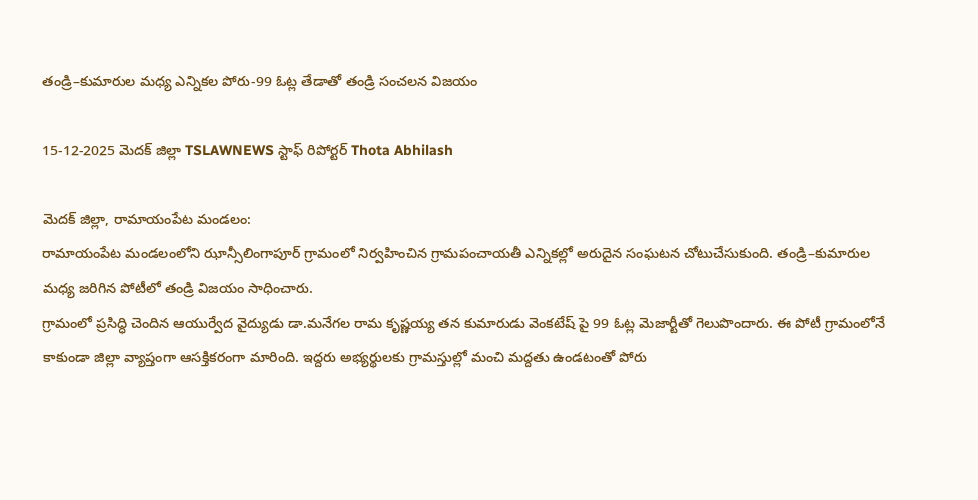తండ్రి–కుమారుల మధ్య ఎన్నికల పోరు-99 ఓట్ల తేడాతో తండ్రి సంచలన విజయం

15-12-2025 మెదక్ జిల్లా TSLAWNEWS స్టాఫ్ రిపోర్టర్ Thota Abhilash

మెదక్ జిల్లా, రామాయంపేట మండలం:
రామాయంపేట మండలంలోని ఝాన్సీలింగాపూర్ గ్రామంలో నిర్వహించిన గ్రామపంచాయతీ ఎన్నికల్లో అరుదైన సంఘటన చోటుచేసుకుంది. తండ్రి–కుమారుల మధ్య జరిగిన పోటీలో తండ్రి విజయం సాధించారు.
గ్రామంలో ప్రసిద్ధి చెందిన ఆయుర్వేద వైద్యుడు డా.మనేగల రామ కృష్ణయ్య తన కుమారుడు వెంకటేష్ పై 99 ఓట్ల మెజార్టీతో గెలుపొందారు. ఈ పోటీ గ్రామంలోనే కాకుండా జిల్లా వ్యాప్తంగా ఆసక్తికరంగా మారింది. ఇద్దరు అభ్యర్థులకు గ్రామస్తుల్లో మంచి మద్దతు ఉండటంతో పోరు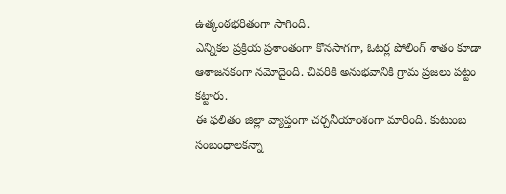ఉత్కంఠభరితంగా సాగింది.
ఎన్నికల ప్రక్రియ ప్రశాంతంగా కొనసాగగా, ఓటర్ల పోలింగ్ శాతం కూడా ఆశాజనకంగా నమోదైంది. చివరికి అనుభవానికి గ్రామ ప్రజలు పట్టం కట్టారు.
ఈ ఫలితం జిల్లా వ్యాప్తంగా చర్చనీయాంశంగా మారింది. కుటుంబ సంబంధాలకన్నా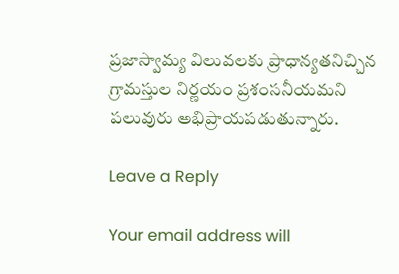ప్రజాస్వామ్య విలువలకు ప్రాధాన్యతనిచ్చిన గ్రామస్తుల నిర్ణయం ప్రశంసనీయమని పలువురు అభిప్రాయపడుతున్నారు.

Leave a Reply

Your email address will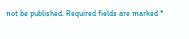not be published. Required fields are marked *